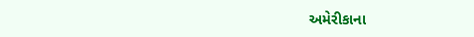અમેરીકાના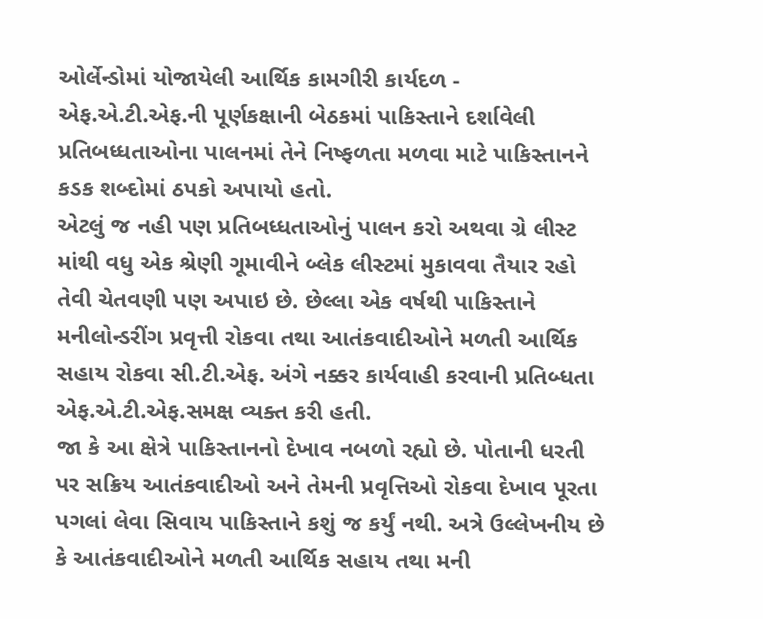ઓર્લેન્ડોમાં યોજાયેલી આર્થિક કામગીરી કાર્યદળ - એફ.એ.ટી.એફ.ની પૂર્ણકક્ષાની બેઠકમાં પાકિસ્તાને દર્શાવેલી પ્રતિબધ્ધતાઓના પાલનમાં તેને નિષ્ફળતા મળવા માટે પાકિસ્તાનને કડક શબ્દોમાં ઠપકો અપાયો હતો.
એટલું જ નહી પણ પ્રતિબધ્ધતાઓનું પાલન કરો અથવા ગ્રે લીસ્ટ માંથી વધુ એક શ્રેણી ગૂમાવીને બ્લેક લીસ્ટમાં મુકાવવા તૈયાર રહો તેવી ચેતવણી પણ અપાઇ છે. છેલ્લા એક વર્ષથી પાકિસ્તાને મનીલોન્ડરીંગ પ્રવૃત્તી રોકવા તથા આતંકવાદીઓને મળતી આર્થિક સહાય રોકવા સી.ટી.એફ. અંગે નક્કર કાર્યવાહી કરવાની પ્રતિબ્ધતા એફ.એ.ટી.એફ.સમક્ષ વ્યક્ત કરી હતી.
જા કે આ ક્ષેત્રે પાકિસ્તાનનો દેખાવ નબળો રહ્યો છે. પોતાની ધરતી પર સક્રિય આતંકવાદીઓ અને તેમની પ્રવૃત્તિઓ રોકવા દેખાવ પૂરતા પગલાં લેવા સિવાય પાકિસ્તાને કશું જ કર્યું નથી. અત્રે ઉલ્લેખનીય છે કે આતંકવાદીઓને મળતી આર્થિક સહાય તથા મની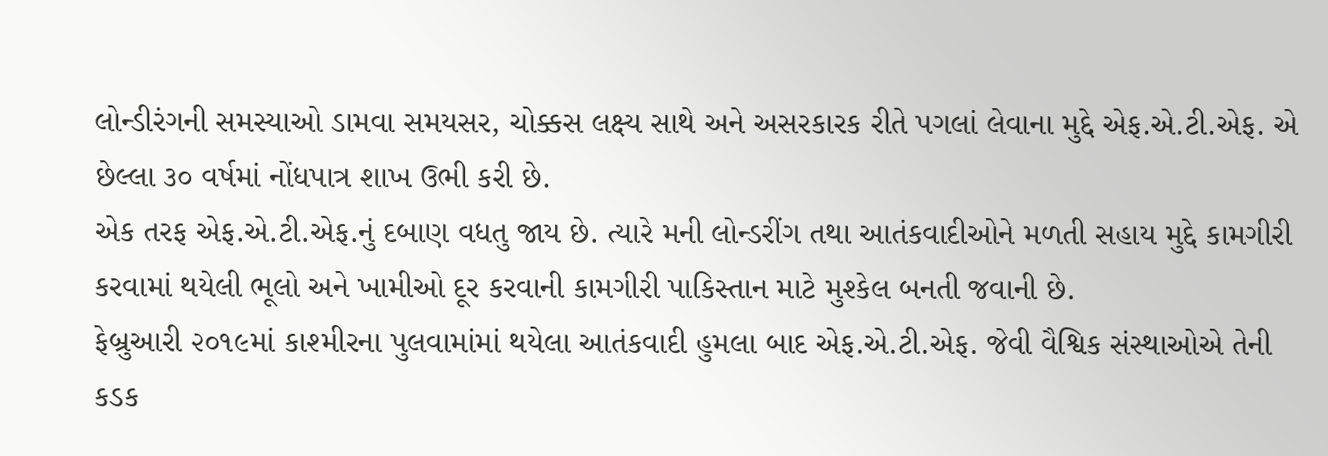લોન્ડીરંગની સમસ્યાઓ ડામવા સમયસર, ચોક્કસ લક્ષ્ય સાથે અને અસરકારક રીતે પગલાં લેવાના મુદ્દે એફ.એ.ટી.એફ. એ છેલ્લા ૩૦ વર્ષમાં નોંધપાત્ર શાખ ઉભી કરી છે.
એક તરફ એફ.એ.ટી.એફ.નું દબાણ વધતુ જાય છે. ત્યારે મની લોન્ડરીંગ તથા આતંકવાદીઓને મળતી સહાય મુદ્દે કામગીરી કરવામાં થયેલી ભૂલો અને ખામીઓ દૂર કરવાની કામગીરી પાકિસ્તાન માટે મુશ્કેલ બનતી જવાની છે.
ફેબ્રુઆરી ૨૦૧૯માં કાશ્મીરના પુલવામાંમાં થયેલા આતંકવાદી હુમલા બાદ એફ.એ.ટી.એફ. જેવી વૈશ્વિક સંસ્થાઓએ તેની કડક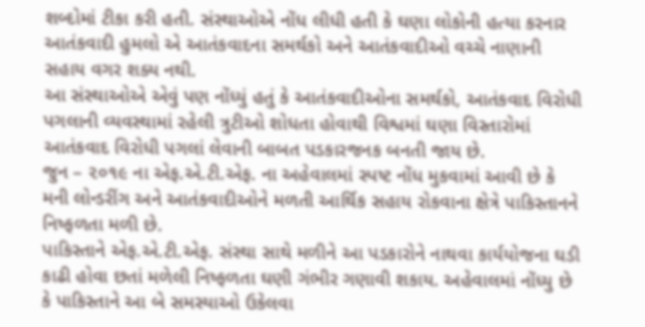શબ્દોમાં ટીકા કરી હતી. સંસ્થાઓએ નોંધ લીધી હતી કે ઘણા લોકોની હત્યા કરનાર આતંકવાદી હુમલો એ આતંકવાદના સમર્થકો અને આતંકવાદીઓ વચ્ચે નાણાની સહાય વગર શક્ય નથી.
આ સંસ્થાઓએ એવું પણ નોંધ્યું હતું કે આતંકવાદીઓના સમર્થકો, આતંકવાદ વિરોધી પગલાની વ્યવસ્થામાં રહેલી ત્રુટીઓ શોધતા હોવાથી વિશ્વમાં ઘણા વિસ્તારોમાં આતંકવાદ વિરોધી પગલાં લેવાની બાબત પડકારજનક બનતી જાય છે.
જુન – ૨૦૧૯ ના એફ.એ.ટી.એફ. ના અહેવાલમાં સ્પષ્ટ નોંધ મુકવામાં આવી છે કે મની લોન્ડરીંગ અને આતંકવાદીઓને મળતી આર્થિક સહાય રોકવાના ક્ષેત્રે પાકિસ્તાનને નિષ્ફળતા મળી છે.
પાકિસ્તાને એફ.એ.ટી.એફ. સંસ્થા સાથે મળીને આ પડકારોને નાથવા કાર્યયોજના ઘડી કાઢી હોવા છતાં મળેલી નિષ્ફળતા ઘણી ગંભીર ગણાવી શકાય. અહેવાલમાં નોંધ્યુ છે કે પાકિસ્તાને આ બે સમસ્યાઓ ઉકેલવા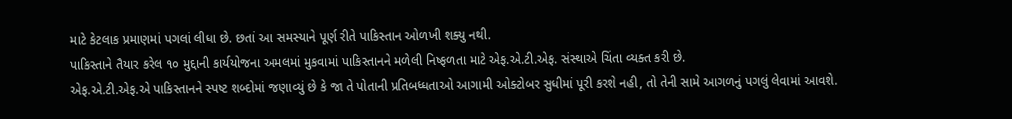માટે કેટલાક પ્રમાણમાં પગલાં લીધા છે. છતાં આ સમસ્યાને પૂર્ણ રીતે પાકિસ્તાન ઓળખી શક્યુ નથી.
પાકિસ્તાને તૈયાર કરેલ ૧૦ મુદ્દાની કાર્યયોજના અમલમાં મુકવામાં પાકિસ્તાનને મળેલી નિષ્ફળતા માટે એફ.એ.ટી.એફ. સંસ્થાએ ચિંતા વ્યક્ત કરી છે.
એફ.એ.ટી.એફ.એ પાકિસ્તાનને સ્પષ્ટ શબ્દોમાં જણાવ્યું છે કે જા તે પોતાની પ્રતિબધ્ધતાઓ આગામી ઓક્ટોબર સુધીમાં પૂરી કરશે નહી, તો તેની સામે આગળનું પગલું લેવામાં આવશે.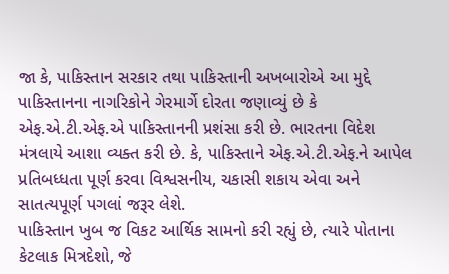જા કે, પાકિસ્તાન સરકાર તથા પાકિસ્તાની અખબારોએ આ મુદ્દે પાકિસ્તાનના નાગરિકોને ગેરમાર્ગે દોરતા જણાવ્યું છે કે એફ.એ.ટી.એફ.એ પાકિસ્તાનની પ્રશંસા કરી છે. ભારતના વિદેશ મંત્રલાયે આશા વ્યક્ત કરી છે. કે, પાકિસ્તાને એફ.એ.ટી.એફ.ને આપેલ પ્રતિબધ્ધતા પૂર્ણ કરવા વિશ્વસનીય, ચકાસી શકાય એવા અને સાતત્યપૂર્ણ પગલાં જરૂર લેશે.
પાકિસ્તાન ખુબ જ વિકટ આર્થિક સામનો કરી રહ્યું છે, ત્યારે પોતાના કેટલાક મિત્રદેશો, જે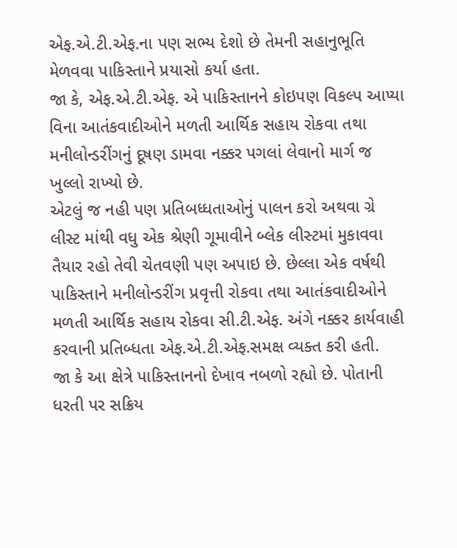એફ.એ.ટી.એફ.ના પણ સભ્ય દેશો છે તેમની સહાનુભૂતિ મેળવવા પાકિસ્તાને પ્રયાસો કર્યા હતા.
જા કે, એફ.એ.ટી.એફ. એ પાકિસ્તાનને કોઇપણ વિકલ્પ આપ્યા વિના આતંકવાદીઓને મળતી આર્થિક સહાય રોકવા તથા મનીલોન્ડરીંગનું દૂષણ ડામવા નક્કર પગલાં લેવાનો માર્ગ જ ખુલ્લો રાખ્યો છે.
એટલું જ નહી પણ પ્રતિબધ્ધતાઓનું પાલન કરો અથવા ગ્રે લીસ્ટ માંથી વધુ એક શ્રેણી ગૂમાવીને બ્લેક લીસ્ટમાં મુકાવવા તૈયાર રહો તેવી ચેતવણી પણ અપાઇ છે. છેલ્લા એક વર્ષથી પાકિસ્તાને મનીલોન્ડરીંગ પ્રવૃત્તી રોકવા તથા આતંકવાદીઓને મળતી આર્થિક સહાય રોકવા સી.ટી.એફ. અંગે નક્કર કાર્યવાહી કરવાની પ્રતિબ્ધતા એફ.એ.ટી.એફ.સમક્ષ વ્યક્ત કરી હતી.
જા કે આ ક્ષેત્રે પાકિસ્તાનનો દેખાવ નબળો રહ્યો છે. પોતાની ધરતી પર સક્રિય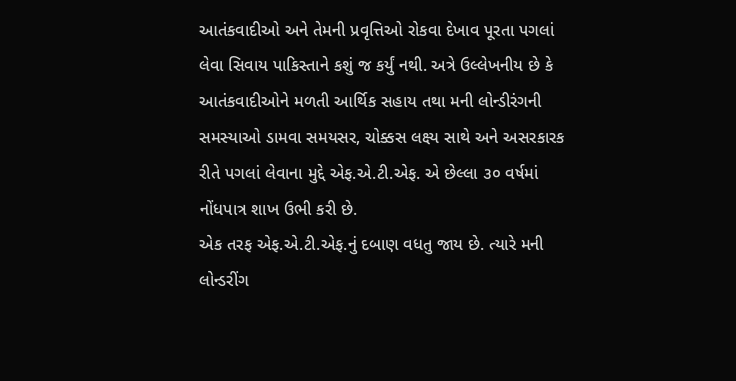આતંકવાદીઓ અને તેમની પ્રવૃત્તિઓ રોકવા દેખાવ પૂરતા પગલાં લેવા સિવાય પાકિસ્તાને કશું જ કર્યું નથી. અત્રે ઉલ્લેખનીય છે કે આતંકવાદીઓને મળતી આર્થિક સહાય તથા મની લોન્ડીરંગની સમસ્યાઓ ડામવા સમયસર, ચોક્કસ લક્ષ્ય સાથે અને અસરકારક રીતે પગલાં લેવાના મુદ્દે એફ.એ.ટી.એફ. એ છેલ્લા ૩૦ વર્ષમાં નોંધપાત્ર શાખ ઉભી કરી છે.
એક તરફ એફ.એ.ટી.એફ.નું દબાણ વધતુ જાય છે. ત્યારે મની લોન્ડરીંગ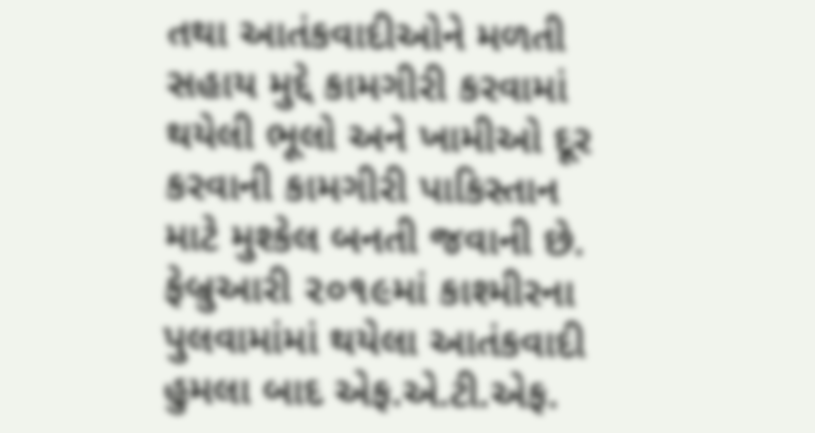તથા આતંકવાદીઓને મળતી સહાય મુદ્દે કામગીરી કરવામાં થયેલી ભૂલો અને ખામીઓ દૂર કરવાની કામગીરી પાકિસ્તાન માટે મુશ્કેલ બનતી જવાની છે.
ફેબ્રુઆરી ૨૦૧૯માં કાશ્મીરના પુલવામાંમાં થયેલા આતંકવાદી હુમલા બાદ એફ.એ.ટી.એફ.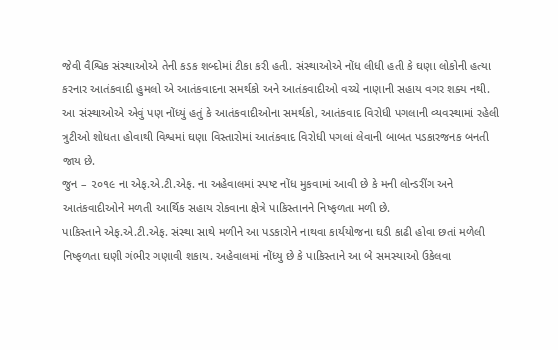જેવી વૈશ્વિક સંસ્થાઓએ તેની કડક શબ્દોમાં ટીકા કરી હતી. સંસ્થાઓએ નોંધ લીધી હતી કે ઘણા લોકોની હત્યા કરનાર આતંકવાદી હુમલો એ આતંકવાદના સમર્થકો અને આતંકવાદીઓ વચ્ચે નાણાની સહાય વગર શક્ય નથી.
આ સંસ્થાઓએ એવું પણ નોંધ્યું હતું કે આતંકવાદીઓના સમર્થકો, આતંકવાદ વિરોધી પગલાની વ્યવસ્થામાં રહેલી ત્રુટીઓ શોધતા હોવાથી વિશ્વમાં ઘણા વિસ્તારોમાં આતંકવાદ વિરોધી પગલાં લેવાની બાબત પડકારજનક બનતી જાય છે.
જુન – ૨૦૧૯ ના એફ.એ.ટી.એફ. ના અહેવાલમાં સ્પષ્ટ નોંધ મુકવામાં આવી છે કે મની લોન્ડરીંગ અને આતંકવાદીઓને મળતી આર્થિક સહાય રોકવાના ક્ષેત્રે પાકિસ્તાનને નિષ્ફળતા મળી છે.
પાકિસ્તાને એફ.એ.ટી.એફ. સંસ્થા સાથે મળીને આ પડકારોને નાથવા કાર્યયોજના ઘડી કાઢી હોવા છતાં મળેલી નિષ્ફળતા ઘણી ગંભીર ગણાવી શકાય. અહેવાલમાં નોંધ્યુ છે કે પાકિસ્તાને આ બે સમસ્યાઓ ઉકેલવા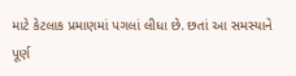માટે કેટલાક પ્રમાણમાં પગલાં લીધા છે. છતાં આ સમસ્યાને પૂર્ણ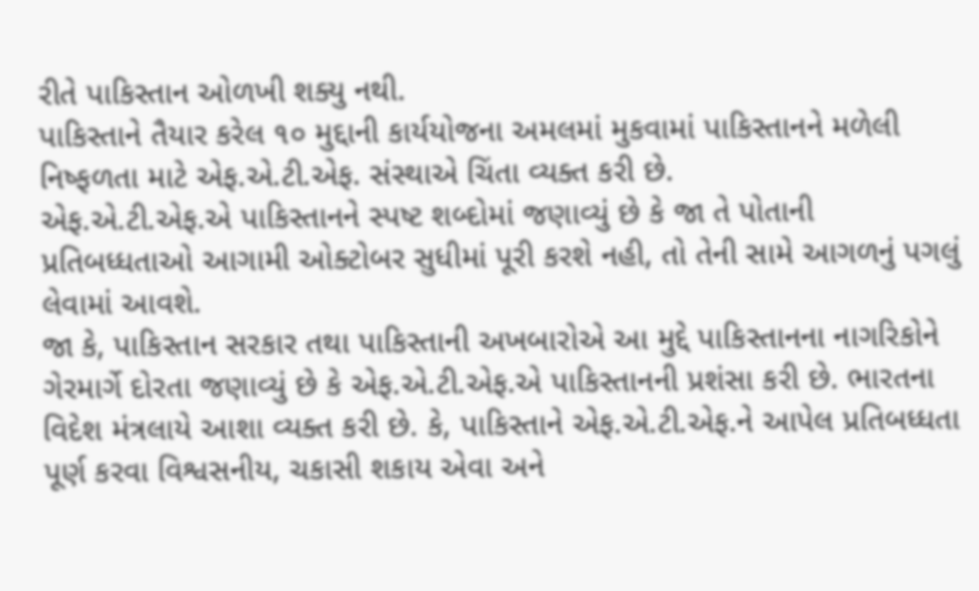રીતે પાકિસ્તાન ઓળખી શક્યુ નથી.
પાકિસ્તાને તૈયાર કરેલ ૧૦ મુદ્દાની કાર્યયોજના અમલમાં મુકવામાં પાકિસ્તાનને મળેલી નિષ્ફળતા માટે એફ.એ.ટી.એફ. સંસ્થાએ ચિંતા વ્યક્ત કરી છે.
એફ.એ.ટી.એફ.એ પાકિસ્તાનને સ્પષ્ટ શબ્દોમાં જણાવ્યું છે કે જા તે પોતાની પ્રતિબધ્ધતાઓ આગામી ઓક્ટોબર સુધીમાં પૂરી કરશે નહી, તો તેની સામે આગળનું પગલું લેવામાં આવશે.
જા કે, પાકિસ્તાન સરકાર તથા પાકિસ્તાની અખબારોએ આ મુદ્દે પાકિસ્તાનના નાગરિકોને ગેરમાર્ગે દોરતા જણાવ્યું છે કે એફ.એ.ટી.એફ.એ પાકિસ્તાનની પ્રશંસા કરી છે. ભારતના વિદેશ મંત્રલાયે આશા વ્યક્ત કરી છે. કે, પાકિસ્તાને એફ.એ.ટી.એફ.ને આપેલ પ્રતિબધ્ધતા પૂર્ણ કરવા વિશ્વસનીય, ચકાસી શકાય એવા અને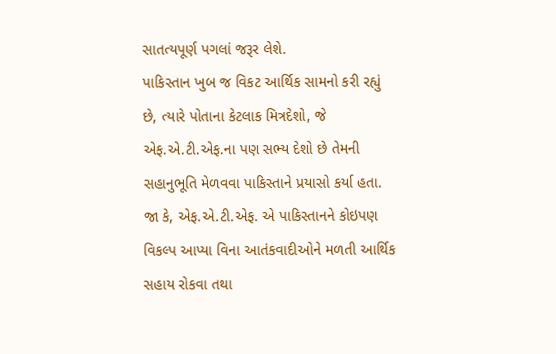સાતત્યપૂર્ણ પગલાં જરૂર લેશે.
પાકિસ્તાન ખુબ જ વિકટ આર્થિક સામનો કરી રહ્યું છે, ત્યારે પોતાના કેટલાક મિત્રદેશો, જે એફ.એ.ટી.એફ.ના પણ સભ્ય દેશો છે તેમની સહાનુભૂતિ મેળવવા પાકિસ્તાને પ્રયાસો કર્યા હતા.
જા કે, એફ.એ.ટી.એફ. એ પાકિસ્તાનને કોઇપણ વિકલ્પ આપ્યા વિના આતંકવાદીઓને મળતી આર્થિક સહાય રોકવા તથા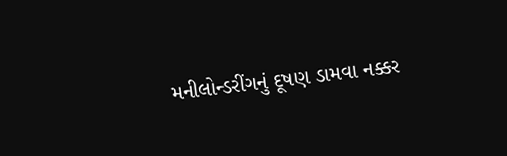મનીલોન્ડરીંગનું દૂષણ ડામવા નક્કર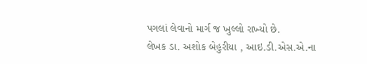પગલાં લેવાનો માર્ગ જ ખુલ્લો રાખ્યો છે.
લેખક ડા. અશોક બેહુરીયા , આઇ.ડી.એસ.એ.ના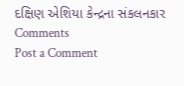દક્ષિણ એશિયા કેન્દ્રના સંકલનકાર
Comments
Post a Comment